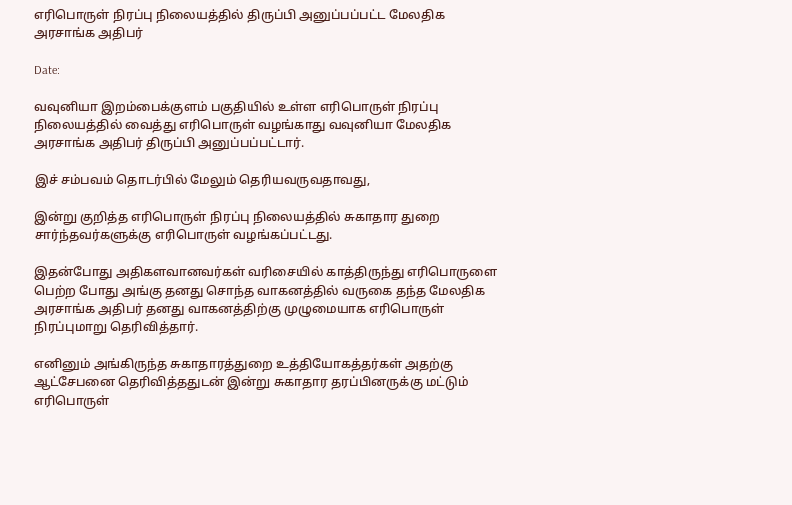எரிபொருள் நிரப்பு நிலையத்தில் திருப்பி அனுப்பப்பட்ட மேலதிக அரசாங்க அதிபர்

Date:

வவுனியா இறம்பைக்குளம் பகுதியில் உள்ள எரிபொருள் நிரப்பு நிலையத்தில் வைத்து எரிபொருள் வழங்காது வவுனியா மேலதிக அரசாங்க அதிபர் திருப்பி அனுப்பப்பட்டார்.

இச் சம்பவம் தொடர்பில் மேலும் தெரியவருவதாவது,

இன்று குறித்த எரிபொருள் நிரப்பு நிலையத்தில் சுகாதார துறை சார்ந்தவர்களுக்கு எரிபொருள் வழங்கப்பட்டது.

இதன்போது அதிகளவானவர்கள் வரிசையில் காத்திருந்து எரிபொருளை பெற்ற போது அங்கு தனது சொந்த வாகனத்தில் வருகை தந்த மேலதிக அரசாங்க அதிபர் தனது வாகனத்திற்கு முழுமையாக எரிபொருள் நிரப்புமாறு தெரிவித்தார்.

எனினும் அங்கிருந்த சுகாதாரத்துறை உத்தியோகத்தர்கள் அதற்கு ஆட்சேபனை தெரிவித்ததுடன் இன்று சுகாதார தரப்பினருக்கு மட்டும் எரிபொருள்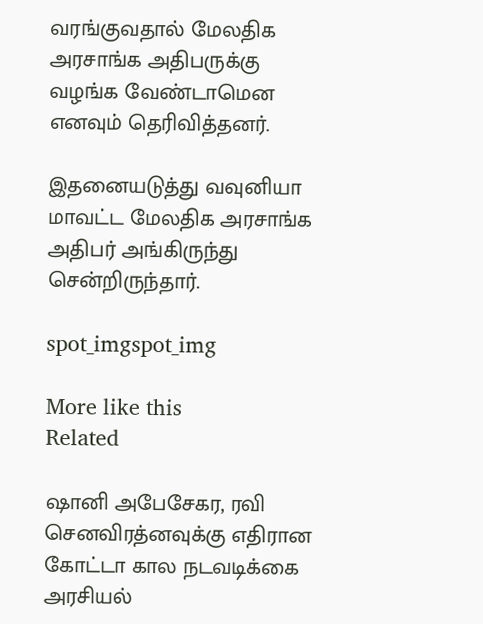வரங்குவதால் மேலதிக அரசாங்க அதிபருக்கு வழங்க வேண்டாமென எனவும் தெரிவித்தனர்.

இதனையடுத்து வவுனியா மாவட்ட மேலதிக அரசாங்க அதிபர் அங்கிருந்து சென்றிருந்தார்.

spot_imgspot_img

More like this
Related

ஷானி அபேசேகர, ரவி செனவிரத்னவுக்கு எதிரான கோட்டா கால நடவடிக்கை அரசியல்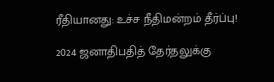ரீதியானது: உச்ச நீதிமன்றம் தீர்ப்பு!

2024 ஜனாதிபதித் தேர்தலுக்கு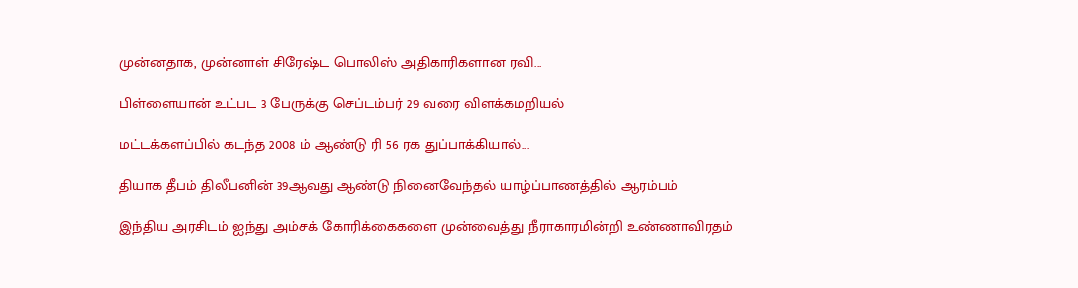முன்னதாக, முன்னாள் சிரேஷ்ட பொலிஸ் அதிகாரிகளான ரவி...

பிள்ளையான் உட்பட 3 பேருக்கு செப்டம்பர் 29 வரை விளக்கமறியல்

மட்டக்களப்பில் கடந்த 2008 ம் ஆண்டு ரி 56 ரக துப்பாக்கியால்...

தியாக தீபம் திலீபனின் 39ஆவது ஆண்டு நினைவேந்தல் யாழ்ப்பாணத்தில் ஆரம்பம்

இந்திய அரசிடம் ஐந்து அம்சக் கோரிக்கைகளை முன்வைத்து நீராகாரமின்றி உண்ணாவிரதம்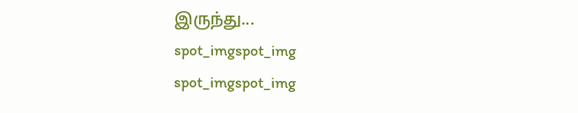இருந்து...
spot_imgspot_img
spot_imgspot_img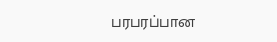பரபரப்பான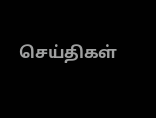செய்திகள்